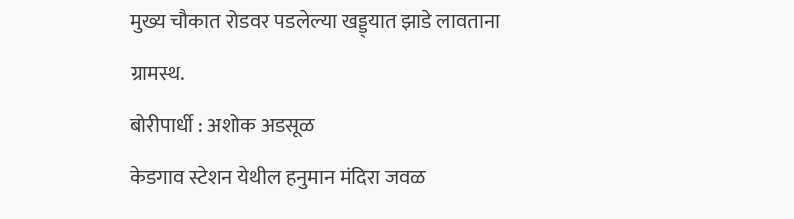मुख्य चौकात रोडवर पडलेल्या खड्ड्यात झाडे लावताना ग्रामस्थ.
बोरीपार्धी : अशोक अडसूळ
केडगाव स्टेशन येथील हनुमान मंदिरा जवळ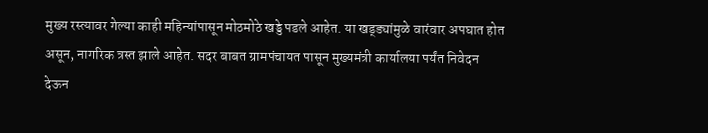मुख्य रस्त्यावर गेल्या काही महिन्यांपासून मोठमोठे खड्डे पडले आहेत. या खड्ड्यांमुळे वारंवार अपघात होत असून, नागरिक त्रस्त झाले आहेत. सदर बाबत ग्रामपंचायत पासून मुख्यमंत्री कार्यालया पर्यंत निवेदन देऊन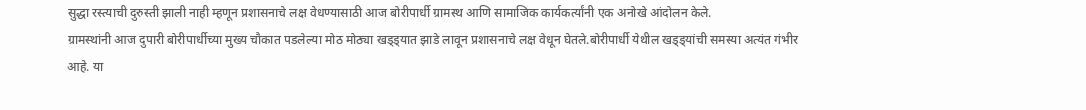सुद्धा रस्त्याची दुरुस्ती झाली नाही म्हणून प्रशासनाचे लक्ष वेधण्यासाठी आज बोरीपार्धी ग्रामस्थ आणि सामाजिक कार्यकर्त्यांनी एक अनोखे आंदोलन केले.
ग्रामस्थांनी आज दुपारी बोरीपार्धीच्या मुख्य चौकात पडलेल्या मोठ मोठ्या खड्ड्यात झाडे लावून प्रशासनाचे लक्ष वेधून घेतले.बोरीपार्धी येथील खड्ड्यांची समस्या अत्यंत गंभीर आहे. या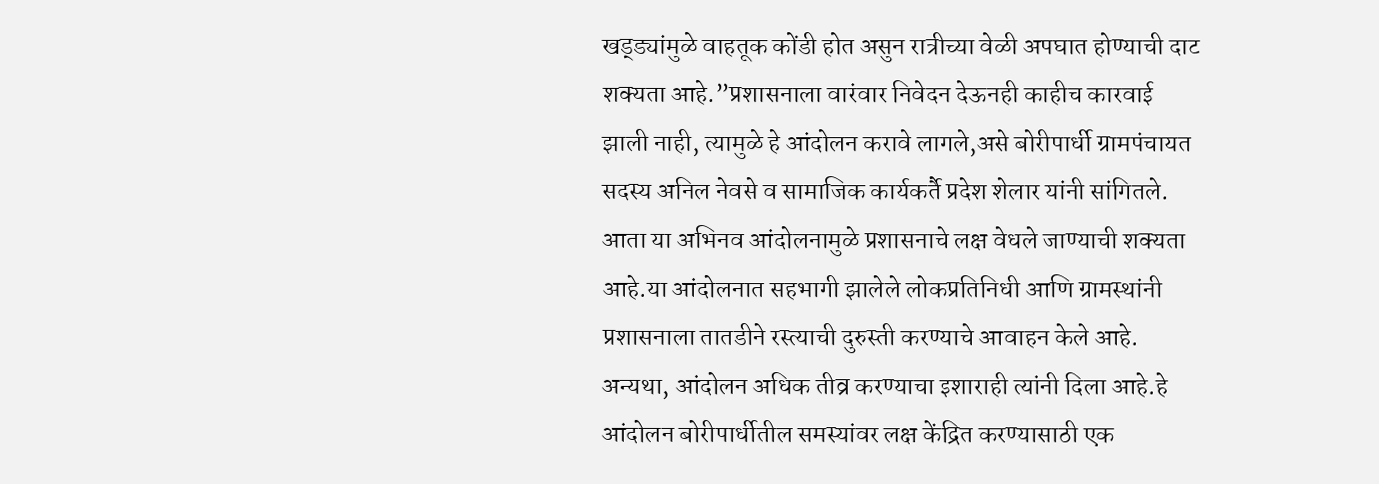खड्ड्यांमुळे वाहतूक कोंडी होत असुन रात्रीच्या वेळी अपघात होण्याची दाट शक्यता आहे.”प्रशासनाला वारंवार निवेदन देऊनही काहीच कारवाई झाली नाही, त्यामुळे हे आंदोलन करावे लागले,असे बोरीपार्धी ग्रामपंचायत सदस्य अनिल नेवसे व सामाजिक कार्यकर्तै प्रदेश शेलार यांनी सांगितले.
आता या अभिनव आंदोलनामुळे प्रशासनाचे लक्ष वेधले जाण्याची शक्यता आहे.या आंदोलनात सहभागी झालेले लोकप्रतिनिधी आणि ग्रामस्थांनी प्रशासनाला तातडीने रस्त्याची दुरुस्ती करण्याचे आवाहन केले आहे. अन्यथा, आंदोलन अधिक तीव्र करण्याचा इशाराही त्यांनी दिला आहे.हे आंदोलन बोरीपार्धीतील समस्यांवर लक्ष केंद्रित करण्यासाठी एक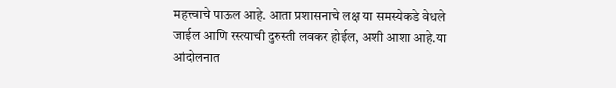महत्त्वाचे पाऊल आहे. आता प्रशासनाचे लक्ष या समस्येकडे वेधले जाईल आणि रस्त्याची दुरुस्ती लवकर होईल, अशी आशा आहे.या आंदोलनात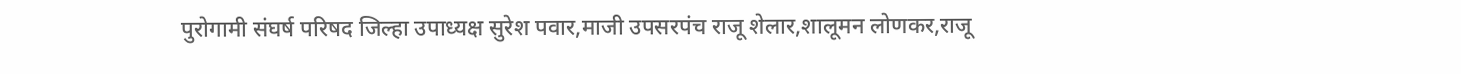पुरोगामी संघर्ष परिषद जिल्हा उपाध्यक्ष सुरेश पवार,माजी उपसरपंच राजू शेलार,शालूमन लोणकर,राजू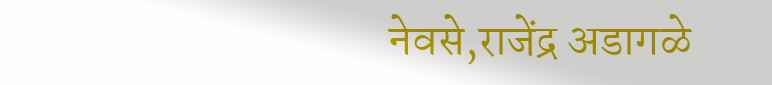नेवसे,राजेंद्र अडागळे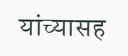यांच्यासह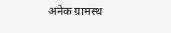अनेक ग्रामस्थ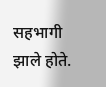सहभागी झाले होते.